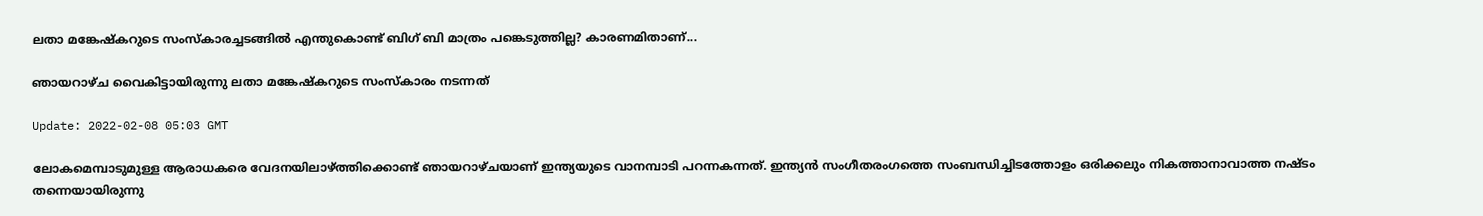ലതാ മങ്കേഷ്കറുടെ സംസ്കാരച്ചടങ്ങില്‍ എന്തുകൊണ്ട് ബിഗ് ബി മാത്രം പങ്കെടുത്തില്ല? കാരണമിതാണ്...

ഞായറാഴ്ച വൈകിട്ടായിരുന്നു ലതാ മങ്കേഷ്കറുടെ സംസ്കാരം നടന്നത്

Update: 2022-02-08 05:03 GMT

ലോകമെമ്പാടുമുള്ള ആരാധകരെ വേദനയിലാഴ്ത്തിക്കൊണ്ട് ഞായറാഴ്ചയാണ് ഇന്ത്യയുടെ വാനമ്പാടി പറന്നകന്നത്. ഇന്ത്യന്‍ സംഗീതരംഗത്തെ സംബന്ധിച്ചിടത്തോളം ഒരിക്കലും നികത്താനാവാത്ത നഷ്ടം തന്നെയായിരുന്നു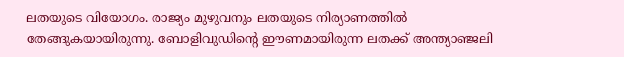ലതയുടെ വിയോഗം. രാജ്യം മുഴുവനും ലതയുടെ നിര്യാണത്തില്‍ തേങ്ങുകയായിരുന്നു. ബോളിവുഡിന്‍റെ ഈണമായിരുന്ന ലതക്ക് അന്ത്യാഞ്ജലി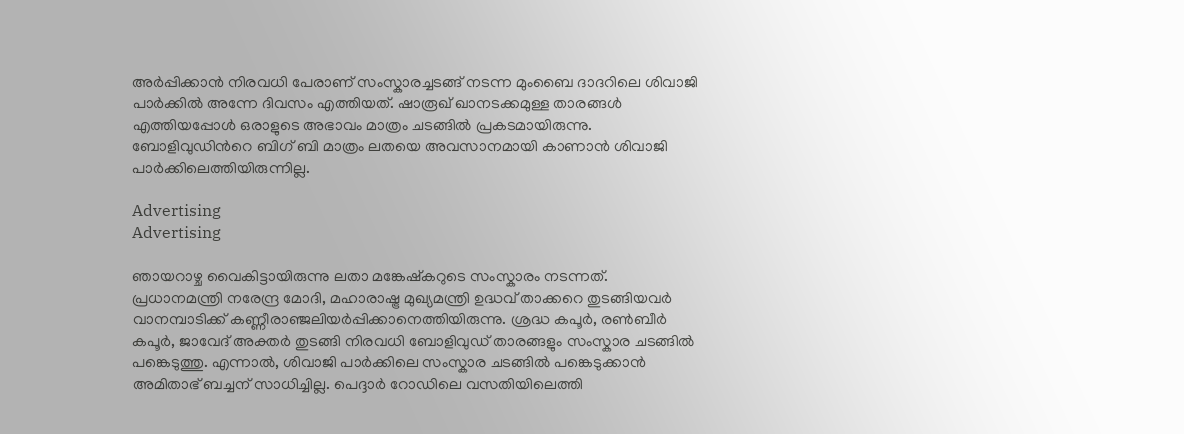അര്‍പ്പിക്കാന്‍ നിരവധി പേരാണ് സംസ്കാരച്ചടങ്ങ് നടന്ന മുംബൈ ദാദറിലെ ശിവാജി പാര്‍ക്കില്‍ അന്നേ ദിവസം എത്തിയത്. ഷാരൂഖ് ഖാനടക്കമുള്ള താരങ്ങള്‍ എത്തിയപ്പോള്‍ ഒരാളുടെ അഭാവം മാത്രം ചടങ്ങില്‍ പ്രകടമായിരുന്നു. ബോളിവുഡിന്‍റെ ബിഗ് ബി മാത്രം ലതയെ അവസാനമായി കാണാന്‍ ശിവാജി പാര്‍ക്കിലെത്തിയിരുന്നില്ല.

Advertising
Advertising

ഞായറാഴ്ച വൈകിട്ടായിരുന്നു ലതാ മങ്കേഷ്കറുടെ സംസ്കാരം നടന്നത്. പ്രധാനമന്ത്രി നരേന്ദ്ര മോദി, മഹാരാഷ്ട്ര മുഖ്യമന്ത്രി ഉദ്ധവ് താക്കറെ തുടങ്ങിയവര്‍ വാനമ്പാടിക്ക് കണ്ണീരാഞ്ജലിയര്‍പ്പിക്കാനെത്തിയിരുന്നു. ശ്രദ്ധ കപൂർ, രൺബീർ കപൂർ, ജാവേദ് അക്തർ തുടങ്ങി നിരവധി ബോളിവുഡ് താരങ്ങളും സംസ്കാര ചടങ്ങിൽ പങ്കെടുത്തു. എന്നാൽ, ശിവാജി പാർക്കിലെ സംസ്കാര ചടങ്ങിൽ പങ്കെടുക്കാൻ അമിതാഭ് ബച്ചന് സാധിച്ചില്ല. പെദ്ദാർ റോഡിലെ വസതിയിലെത്തി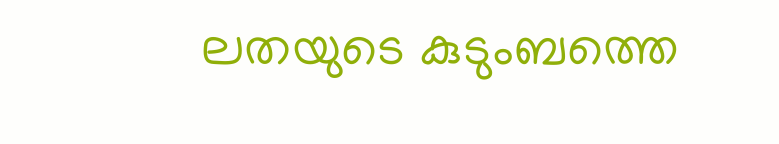ലതയുടെ കുടുംബത്തെ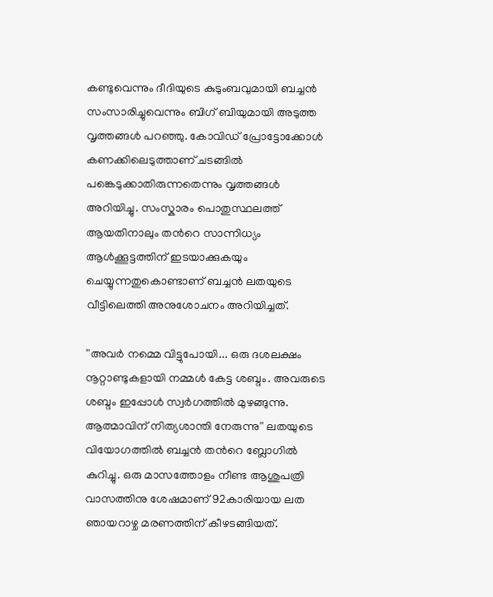കണ്ടുവെന്നും ദീദിയുടെ കുടുംബവുമായി ബച്ചന്‍ സംസാരിച്ചുവെന്നും ബിഗ് ബിയുമായി അടുത്ത വൃത്തങ്ങള്‍ പറഞ്ഞു. കോവിഡ് പ്രോട്ടോക്കോള്‍ കണക്കിലെടുത്താണ് ചടങ്ങില്‍ പങ്കെടുക്കാതിരുന്നതെന്നും വൃത്തങ്ങള്‍ അറിയിച്ചു. സംസ്കാരം പൊതുസ്ഥലത്ത് ആയതിനാലും തന്‍റെ സാന്നിധ്യം ആള്‍ക്കൂട്ടത്തിന് ഇടയാക്കുകയും ചെയ്യുന്നതുകൊണ്ടാണ് ബച്ചന്‍ ലതയുടെ വീട്ടിലെത്തി അനുശോചനം അറിയിച്ചത്.

''അവര്‍ നമ്മെ വിട്ടുപോയി... ഒരു ദശലക്ഷം നൂറ്റാണ്ടുകളായി നമ്മള്‍ കേട്ട ശബ്ദം. അവരുടെ ശബ്ദം ഇപ്പോൾ സ്വർഗത്തിൽ മുഴങ്ങുന്നു. ആത്മാവിന് നിത്യശാന്തി നേരുന്നു'' ലതയുടെ വിയോഗത്തില്‍ ബച്ചന്‍ തന്‍റെ ബ്ലോഗില്‍ കുറിച്ചു. ഒരു മാസത്തോളം നീണ്ട ആശുപത്രി വാസത്തിനു ശേഷമാണ് 92കാരിയായ ലത ഞായറാഴ്ച മരണത്തിന് കീഴടങ്ങിയത്.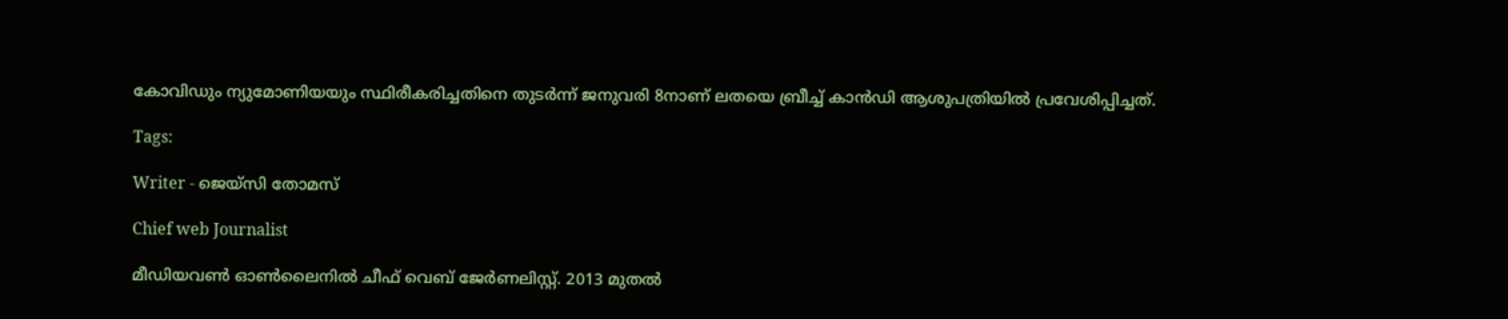കോവിഡും ന്യുമോണിയയും സ്ഥിരീകരിച്ചതിനെ തുടർന്ന് ജനുവരി 8നാണ് ലതയെ ബ്രീച്ച് കാൻഡി ആശുപത്രിയിൽ പ്രവേശിപ്പിച്ചത്.

Tags:

Writer - ജെയ്സി തോമസ്

Chief web Journalist

മീഡിയവൺ ഓൺലൈനിൽ ചീഫ് വെബ് ജേർണലിസ്റ്റ്. 2013 മുതൽ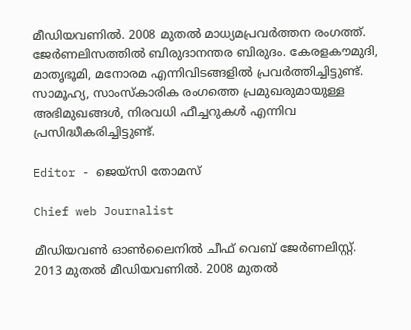മീഡിയവണിൽ. 2008 മുതൽ മാധ്യമപ്രവർത്തന രംഗത്ത്. ജേർണലിസത്തിൽ ബിരുദാനന്തര ബിരുദം. കേരളകൗമുദി, മാതൃഭൂമി, മനോരമ എന്നിവിടങ്ങളിൽ പ്രവർത്തിച്ചിട്ടുണ്ട്. സാമൂഹ്യ, സാംസ്‌കാരിക രംഗത്തെ പ്രമുഖരുമായുള്ള അഭിമുഖങ്ങൾ, നിരവധി ഫീച്ചറുകൾ എന്നിവ പ്രസിദ്ധീകരിച്ചിട്ടുണ്ട്.

Editor - ജെയ്സി തോമസ്

Chief web Journalist

മീഡിയവൺ ഓൺലൈനിൽ ചീഫ് വെബ് ജേർണലിസ്റ്റ്. 2013 മുതൽ മീഡിയവണിൽ. 2008 മുതൽ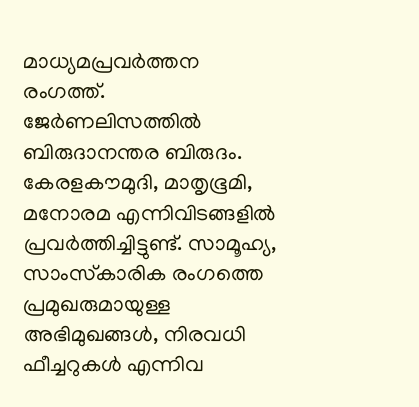മാധ്യമപ്രവർത്തന രംഗത്ത്. ജേർണലിസത്തിൽ ബിരുദാനന്തര ബിരുദം. കേരളകൗമുദി, മാതൃഭൂമി, മനോരമ എന്നിവിടങ്ങളിൽ പ്രവർത്തിച്ചിട്ടുണ്ട്. സാമൂഹ്യ, സാംസ്‌കാരിക രംഗത്തെ പ്രമുഖരുമായുള്ള അഭിമുഖങ്ങൾ, നിരവധി ഫീച്ചറുകൾ എന്നിവ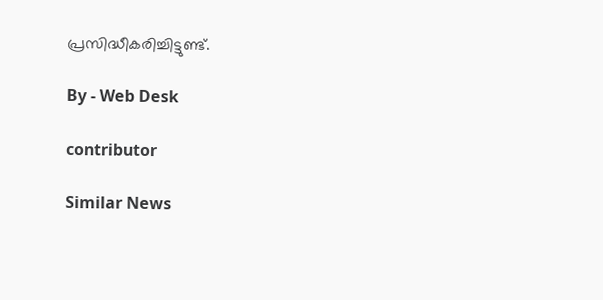പ്രസിദ്ധീകരിച്ചിട്ടുണ്ട്.

By - Web Desk

contributor

Similar News